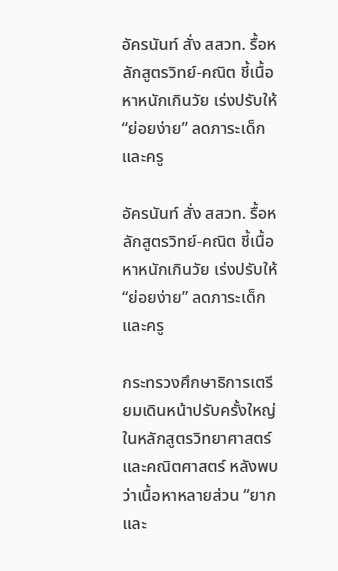อัครนันท์ สั่ง สสวท. รื้อหลักสูตรวิทย์-คณิต ชี้เนื้อหาหนักเกินวัย เร่งปรับให้ “ย่อยง่าย” ลดภาระเด็กและครู

อัครนันท์ สั่ง สสวท. รื้อหลักสูตรวิทย์-คณิต ชี้เนื้อหาหนักเกินวัย เร่งปรับให้ “ย่อยง่าย” ลดภาระเด็กและครู

กระทรวงศึกษาธิการเตรียมเดินหน้าปรับครั้งใหญ่ในหลักสูตรวิทยาศาสตร์และคณิตศาสตร์ หลังพบว่าเนื้อหาหลายส่วน “ยากและ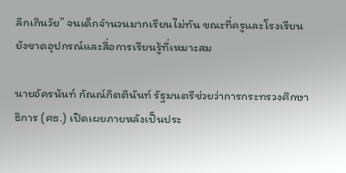ลึกเกินวัย” จนเด็กจำนวนมากเรียนไม่ทัน ขณะที่ครูและโรงเรียนยังขาดอุปกรณ์และสื่อการเรียนรู้ที่เหมาะสม

นายอัครนันท์ กัณณ์กิตตินันท์ รัฐมนตรีช่วยว่าการกระทรวงศึกษาธิการ (ศธ.) เปิดเผยภายหลังเป็นประ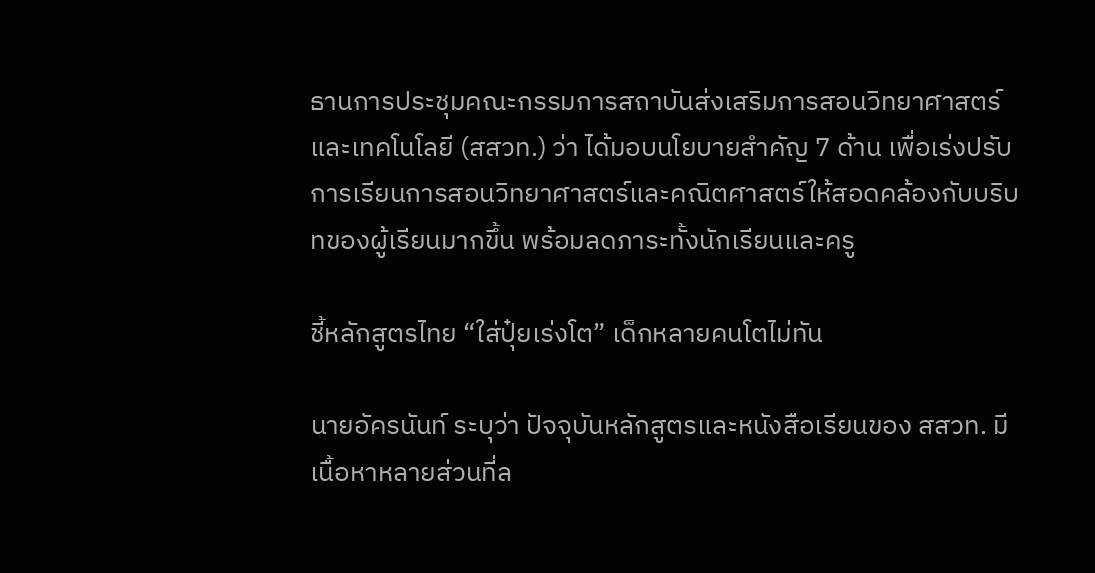ธานการประชุมคณะกรรมการสถาบันส่งเสริมการสอนวิทยาศาสตร์และเทคโนโลยี (สสวท.) ว่า ได้มอบนโยบายสำคัญ 7 ด้าน เพื่อเร่งปรับการเรียนการสอนวิทยาศาสตร์และคณิตศาสตร์ให้สอดคล้องกับบริบทของผู้เรียนมากขึ้น พร้อมลดภาระทั้งนักเรียนและครู

ชี้หลักสูตรไทย “ใส่ปุ๋ยเร่งโต” เด็กหลายคนโตไม่ทัน

นายอัครนันท์ ระบุว่า ปัจจุบันหลักสูตรและหนังสือเรียนของ สสวท. มีเนื้อหาหลายส่วนที่ล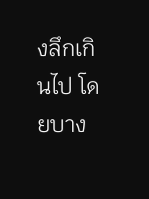งลึกเกินไป โดยบาง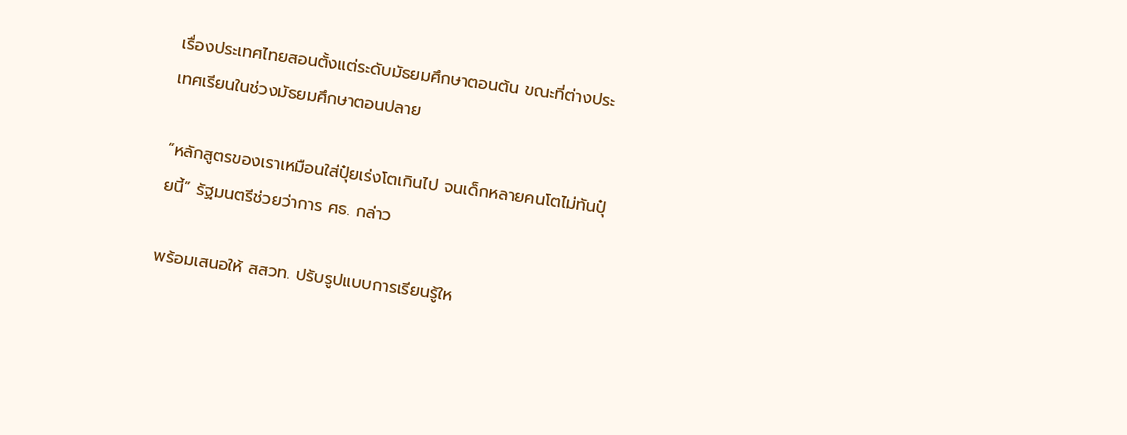เรื่องประเทศไทยสอนตั้งแต่ระดับมัธยมศึกษาตอนต้น ขณะที่ต่างประเทศเรียนในช่วงมัธยมศึกษาตอนปลาย

“หลักสูตรของเราเหมือนใส่ปุ๋ยเร่งโตเกินไป จนเด็กหลายคนโตไม่ทันปุ๋ยนี้” รัฐมนตรีช่วยว่าการ ศธ. กล่าว

พร้อมเสนอให้ สสวท. ปรับรูปแบบการเรียนรู้ให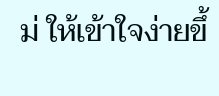ม่ ให้เข้าใจง่ายขึ้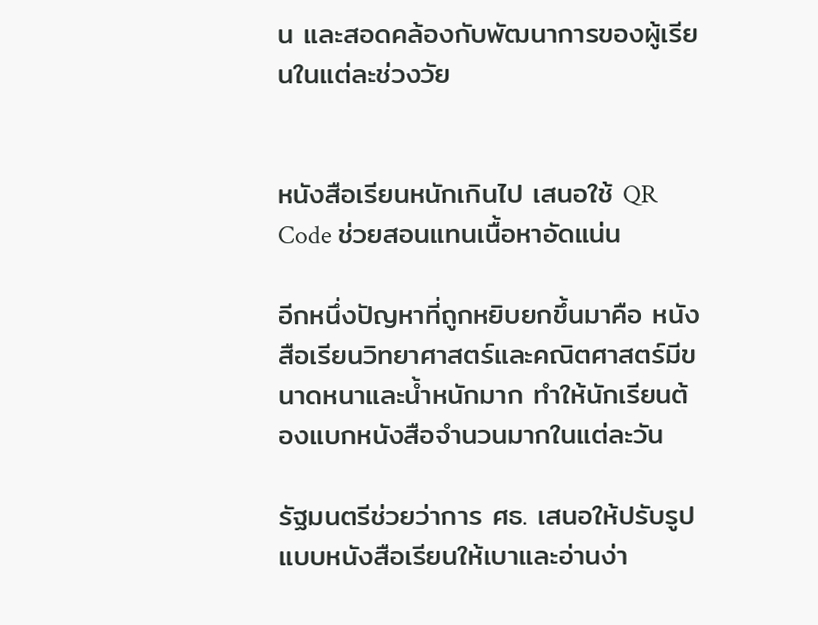น และสอดคล้องกับพัฒนาการของผู้เรียนในแต่ละช่วงวัย


หนังสือเรียนหนักเกินไป เสนอใช้ QR Code ช่วยสอนแทนเนื้อหาอัดแน่น

อีกหนึ่งปัญหาที่ถูกหยิบยกขึ้นมาคือ หนังสือเรียนวิทยาศาสตร์และคณิตศาสตร์มีขนาดหนาและน้ำหนักมาก ทำให้นักเรียนต้องแบกหนังสือจำนวนมากในแต่ละวัน

รัฐมนตรีช่วยว่าการ ศธ. เสนอให้ปรับรูปแบบหนังสือเรียนให้เบาและอ่านง่า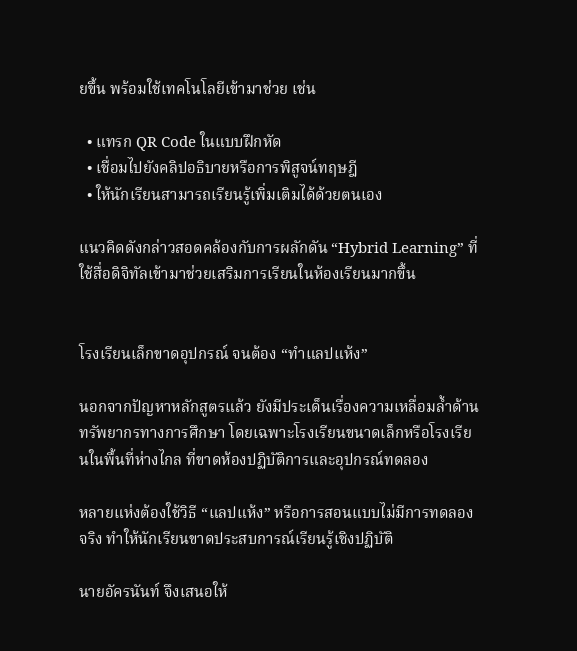ยขึ้น พร้อมใช้เทคโนโลยีเข้ามาช่วย เช่น

  • แทรก QR Code ในแบบฝึกหัด
  • เชื่อมไปยังคลิปอธิบายหรือการพิสูจน์ทฤษฎี
  • ให้นักเรียนสามารถเรียนรู้เพิ่มเติมได้ด้วยตนเอง

แนวคิดดังกล่าวสอดคล้องกับการผลักดัน “Hybrid Learning” ที่ใช้สื่อดิจิทัลเข้ามาช่วยเสริมการเรียนในห้องเรียนมากขึ้น


โรงเรียนเล็กขาดอุปกรณ์ จนต้อง “ทำแลปแห้ง”

นอกจากปัญหาหลักสูตรแล้ว ยังมีประเด็นเรื่องความเหลื่อมล้ำด้านทรัพยากรทางการศึกษา โดยเฉพาะโรงเรียนขนาดเล็กหรือโรงเรียนในพื้นที่ห่างไกล ที่ขาดห้องปฏิบัติการและอุปกรณ์ทดลอง

หลายแห่งต้องใช้วิธี “แลปแห้ง” หรือการสอนแบบไม่มีการทดลองจริง ทำให้นักเรียนขาดประสบการณ์เรียนรู้เชิงปฏิบัติ

นายอัครนันท์ จึงเสนอให้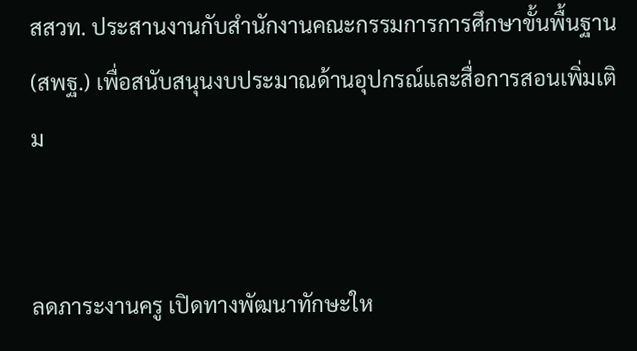สสวท. ประสานงานกับสำนักงานคณะกรรมการการศึกษาขั้นพื้นฐาน (สพฐ.) เพื่อสนับสนุนงบประมาณด้านอุปกรณ์และสื่อการสอนเพิ่มเติม


ลดภาระงานครู เปิดทางพัฒนาทักษะให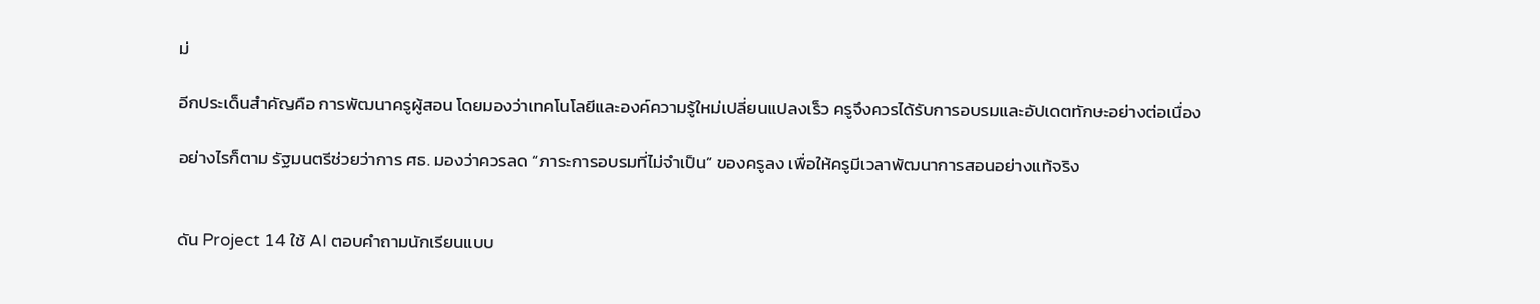ม่

อีกประเด็นสำคัญคือ การพัฒนาครูผู้สอน โดยมองว่าเทคโนโลยีและองค์ความรู้ใหม่เปลี่ยนแปลงเร็ว ครูจึงควรได้รับการอบรมและอัปเดตทักษะอย่างต่อเนื่อง

อย่างไรก็ตาม รัฐมนตรีช่วยว่าการ ศธ. มองว่าควรลด “ภาระการอบรมที่ไม่จำเป็น” ของครูลง เพื่อให้ครูมีเวลาพัฒนาการสอนอย่างแท้จริง


ดัน Project 14 ใช้ AI ตอบคำถามนักเรียนแบบ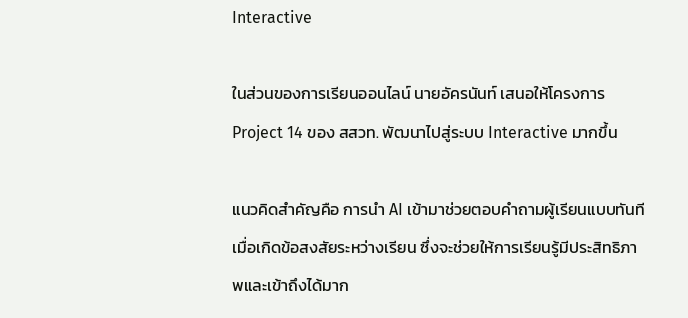Interactive

ในส่วนของการเรียนออนไลน์ นายอัครนันท์ เสนอให้โครงการ Project 14 ของ สสวท. พัฒนาไปสู่ระบบ Interactive มากขึ้น

แนวคิดสำคัญคือ การนำ AI เข้ามาช่วยตอบคำถามผู้เรียนแบบทันที เมื่อเกิดข้อสงสัยระหว่างเรียน ซึ่งจะช่วยให้การเรียนรู้มีประสิทธิภาพและเข้าถึงได้มาก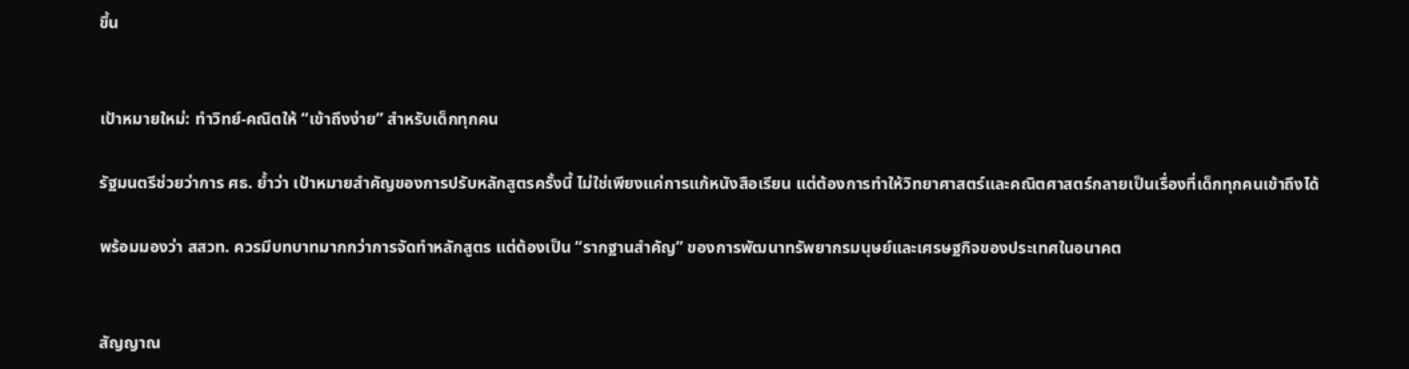ขึ้น


เป้าหมายใหม่: ทำวิทย์-คณิตให้ “เข้าถึงง่าย” สำหรับเด็กทุกคน

รัฐมนตรีช่วยว่าการ ศธ. ย้ำว่า เป้าหมายสำคัญของการปรับหลักสูตรครั้งนี้ ไม่ใช่เพียงแค่การแก้หนังสือเรียน แต่ต้องการทำให้วิทยาศาสตร์และคณิตศาสตร์กลายเป็นเรื่องที่เด็กทุกคนเข้าถึงได้

พร้อมมองว่า สสวท. ควรมีบทบาทมากกว่าการจัดทำหลักสูตร แต่ต้องเป็น “รากฐานสำคัญ” ของการพัฒนาทรัพยากรมนุษย์และเศรษฐกิจของประเทศในอนาคต


สัญญาณ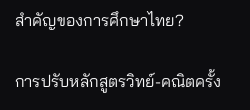สำคัญของการศึกษาไทย?

การปรับหลักสูตรวิทย์-คณิตครั้ง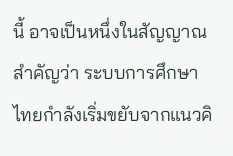นี้ อาจเป็นหนึ่งในสัญญาณสำคัญว่า ระบบการศึกษาไทยกำลังเริ่มขยับจากแนวคิ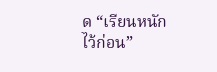ด “เรียนหนักไว้ก่อน”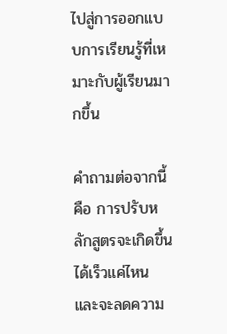ไปสู่การออกแบบการเรียนรู้ที่เหมาะกับผู้เรียนมากขึ้น

คำถามต่อจากนี้คือ การปรับหลักสูตรจะเกิดขึ้นได้เร็วแค่ไหน และจะลดความ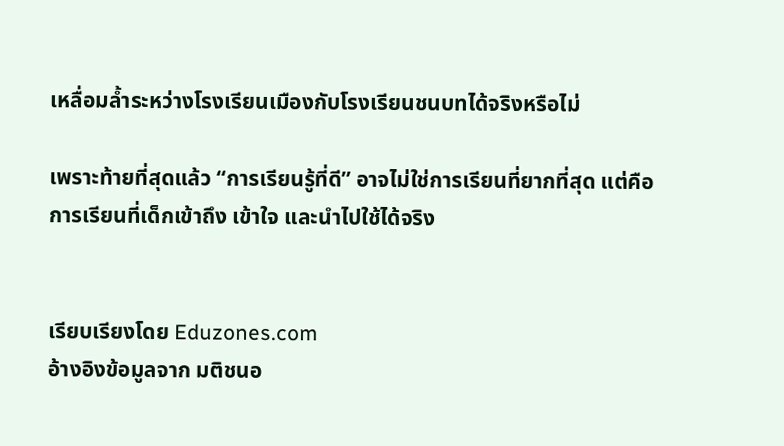เหลื่อมล้ำระหว่างโรงเรียนเมืองกับโรงเรียนชนบทได้จริงหรือไม่

เพราะท้ายที่สุดแล้ว “การเรียนรู้ที่ดี” อาจไม่ใช่การเรียนที่ยากที่สุด แต่คือการเรียนที่เด็กเข้าถึง เข้าใจ และนำไปใช้ได้จริง


เรียบเรียงโดย Eduzones.com
อ้างอิงข้อมูลจาก มติชนอ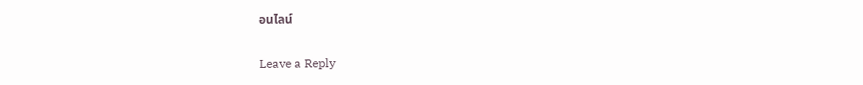อนไลน์

Leave a Reply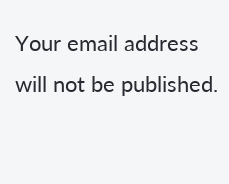Your email address will not be published.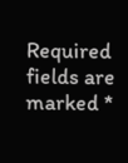Required fields are marked *